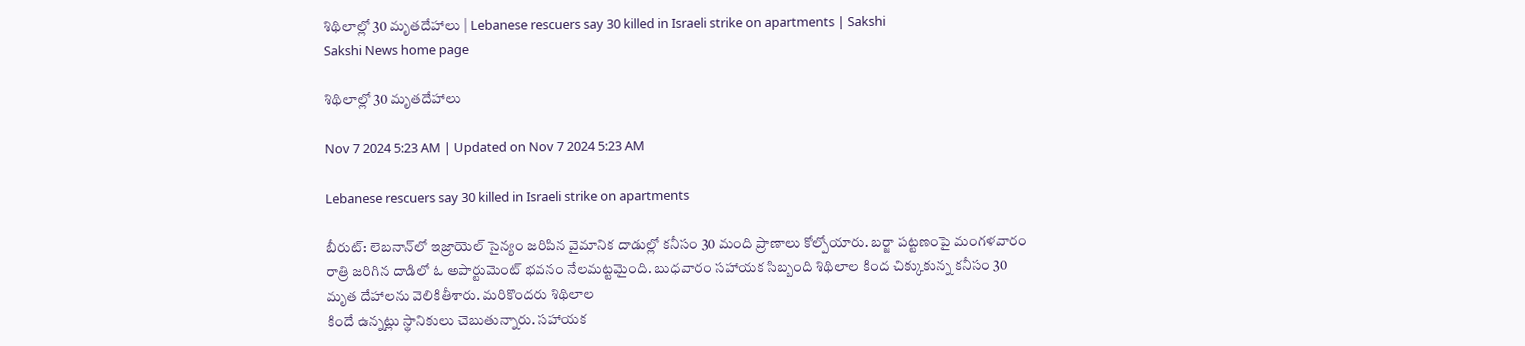శిథిలాల్లో 30 మృతదేహాలు | Lebanese rescuers say 30 killed in Israeli strike on apartments | Sakshi
Sakshi News home page

శిథిలాల్లో 30 మృతదేహాలు

Nov 7 2024 5:23 AM | Updated on Nov 7 2024 5:23 AM

Lebanese rescuers say 30 killed in Israeli strike on apartments

బీరుట్‌: లెబనాన్‌లో ఇజ్రాయెల్‌ సైన్యం జరిపిన వైమానిక దాడుల్లో కనీసం 30 మంది ప్రాణాలు కోల్పోయారు. బర్జా పట్టణంపై మంగళవారం రాత్రి జరిగిన దాడిలో ఓ అపార్టుమెంట్‌ భవనం నేలమట్టమైంది. బుధవారం సహాయక సిబ్బంది శిథిలాల కింద చిక్కుకున్న కనీసం 30 మృత దేహాలను వెలికితీశారు. మరికొందరు శిథిలాల
కిందే ఉన్నట్లు స్థానికులు చెబుతున్నారు. సహాయక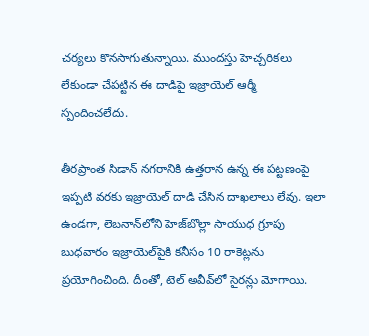చర్యలు కొనసాగుతున్నాయి. ముందస్తు హెచ్చరికలు లేకుండా చేపట్టిన ఈ దాడిపై ఇజ్రాయెల్‌ ఆర్మీ స్పందించలేదు.

తీరప్రాంత సిడాన్‌ నగరానికి ఉత్తరాన ఉన్న ఈ పట్టణంపై ఇప్పటి వరకు ఇజ్రాయెల్‌ దాడి చేసిన దాఖలాలు లేవు. ఇలా ఉండగా, లెబనాన్‌లోని హెజ్‌బొల్లా సాయుధ గ్రూపు బుధవారం ఇజ్రాయెల్‌పైకి కనీసం 10 రాకెట్లను ప్రయోగించింది. దీంతో, టెల్‌ అవీవ్‌లో సైరన్లు మోగాయి.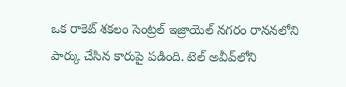ఒక రాకెట్‌ శకలం సెంట్రల్‌ ఇజ్రాయెల్‌ నగరం రాననలోని పార్కు చేసిన కారుపై పడింది. టెల్‌ అవీవ్‌లోని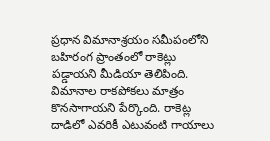ప్రధాన విమానాశ్రయం సమీపంలోని బహిరంగ ప్రాంతంలో రాకెట్లు పడ్డాయని మీడియా తెలిపింది. విమానాల రాకపోకలు మాత్రం కొనసాగాయని పేర్కొంది. రాకెట్ల దాడిలో ఎవరికీ ఎటువంటి గాయాలు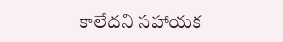కాలేదని సహాయక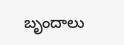బృందాలు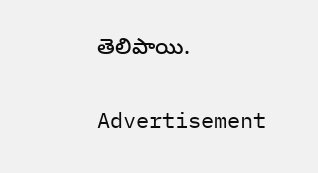తెలిపాయి.

Advertisement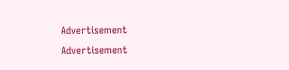Advertisement
Advertisement